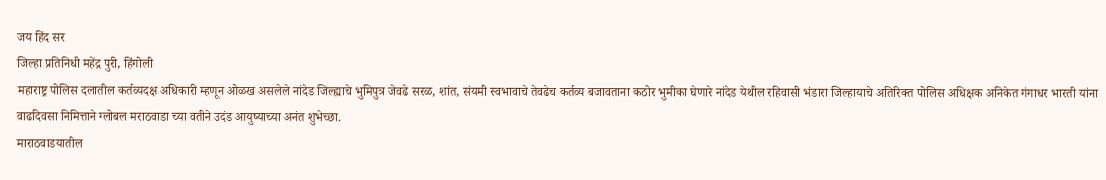जय हिंद सर
जिल्हा प्रतिनिधी महेंद्र पुरी, हिंगोली
महाराष्ट्र पोलिस दलातील कर्तव्यदक्ष अधिकारी म्हणून ओळख असलेले नांदेड जिल्ह्याचे भुमिपुत्र जेवढे सरळ, शांत, संयमी स्वभावाचे तेवढेच कर्तव्य बजावताना कठोर भुमीका घेणारे नांदेड येथील रहिवासी भंडारा जिल्हायाचे अतिरिक्त पोलिस अधिक्षक अनिकेत गंगाधर भारती यांना वाढदिवसा निमित्ताने ग्लोबल मराठवाडा च्या वतीने उदंड आयुष्याच्या अनंत शुभेच्छा.
माराठवाडयातील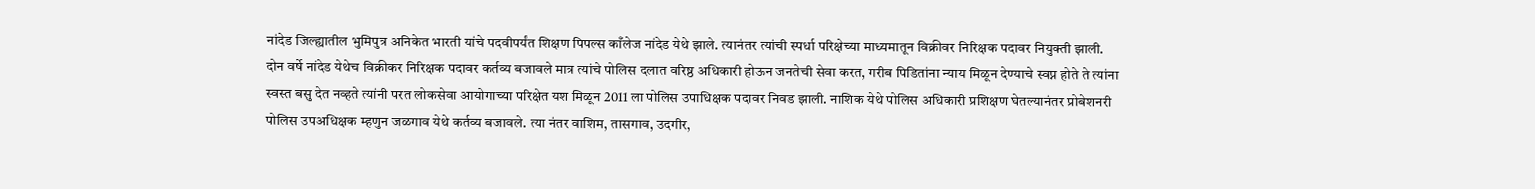नांदेड जिल्ह्यातील भुमिपुत्र अनिकेत भारती यांचे पदवीपर्यंत शिक्षण पिपल्स काँलेज नांदेड येथे झाले. त्यानंतर त्यांची स्पर्धा परिक्षेच्या माध्यमातून विक्रीवर निरिक्षक पदावर नियुक्ती झाली. दोन वर्षे नांदेड येथेच विक्रीकर निरिक्षक पदावर कर्तव्य बजावले मात्र त्यांचे पोलिस दलात वरिष्ठ अधिकारी होऊन जनतेची सेवा करत, गरीब पिडितांना न्याय मिळून देण्याचे स्वप्न होते ते त्यांना स्वस्त बसु देत नव्हते त्यांनी परत लोकसेवा आयोगाच्या परिक्षेत यश मिळून 2011 ला पोलिस उपाधिक्षक पदावर निवड झाली. नाशिक येथे पोलिस अधिकारी प्रशिक्षण घेतल्यानंतर प्रोबेशनरी पोलिस उपअधिक्षक म्हणुन जळगाव येथे कर्तव्य बजावले. त्या नंतर वाशिम, तासगाव, उदगीर,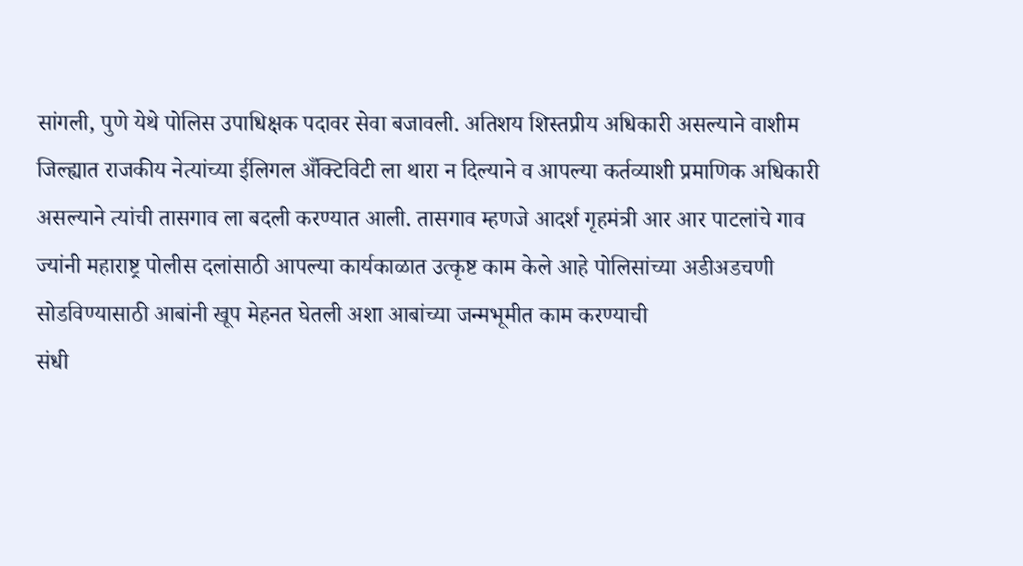सांगली, पुणे येथे पोलिस उपाधिक्षक पदावर सेवा बजावली. अतिशय शिस्तप्रीय अधिकारी असल्याने वाशीम जिल्ह्यात राजकीय नेत्यांच्या ईलिगल अँक्टिविटी ला थारा न दिल्याने व आपल्या कर्तव्याशी प्रमाणिक अधिकारी असल्याने त्यांची तासगाव ला बदली करण्यात आली. तासगाव म्हणजे आदर्श गृहमंत्री आर आर पाटलांचे गाव ज्यांनी महाराष्ट्र पोलीस दलांसाठी आपल्या कार्यकाळात उत्कृष्ट काम केले आहे पोलिसांच्या अडीअडचणी सोडविण्यासाठी आबांनी खूप मेहनत घेतली अशा आबांच्या जन्मभूमीत काम करण्याची
संधी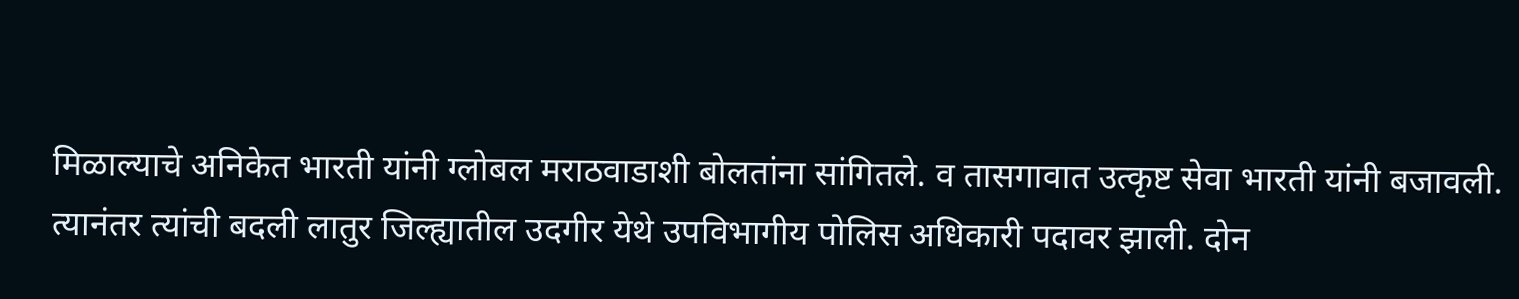मिळाल्याचे अनिकेत भारती यांनी ग्लोबल मराठवाडाशी बोलतांना सांगितले. व तासगावात उत्कृष्ट सेवा भारती यांनी बजावली. त्यानंतर त्यांची बदली लातुर जिल्ह्यातील उदगीर येथे उपविभागीय पोलिस अधिकारी पदावर झाली. दोन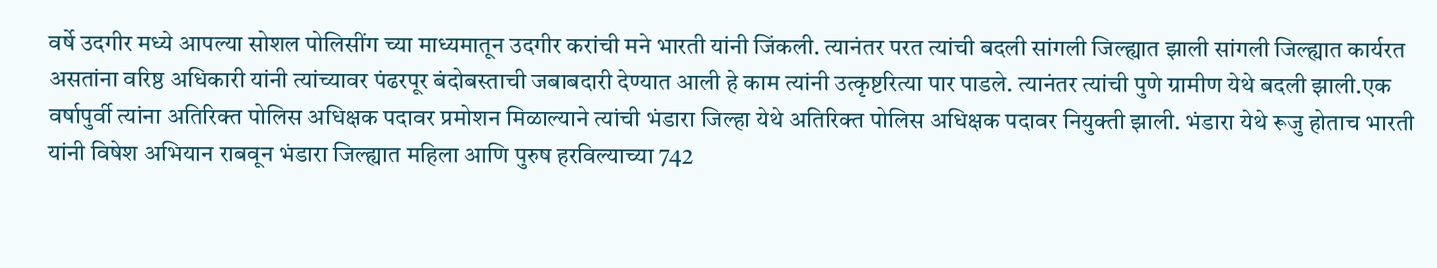वर्षे उदगीर मध्ये आपल्या सोशल पोलिसींग च्या माध्यमातून उदगीर करांची मने भारती यांनी जिंकली. त्यानंतर परत त्यांची बदली सांगली जिल्ह्यात झाली सांगली जिल्ह्यात कार्यरत असतांना वरिष्ठ अधिकारी यांनी त्यांच्यावर पंढरपूर बंदोबस्ताची जबाबदारी देण्यात आली हे काम त्यांनी उत्कृष्टरित्या पार पाडले. त्यानंतर त्यांची पुणे ग्रामीण येथे बदली झाली.एक वर्षापुर्वी त्यांना अतिरिक्त पोलिस अधिक्षक पदावर प्रमोशन मिळाल्याने त्यांची भंडारा जिल्हा येथे अतिरिक्त पोलिस अधिक्षक पदावर नियुक्ती झाली. भंडारा येथे रूजु होताच भारती यांनी विषेश अभियान राबवून भंडारा जिल्ह्यात महिला आणि पुरुष हरविल्याच्या 742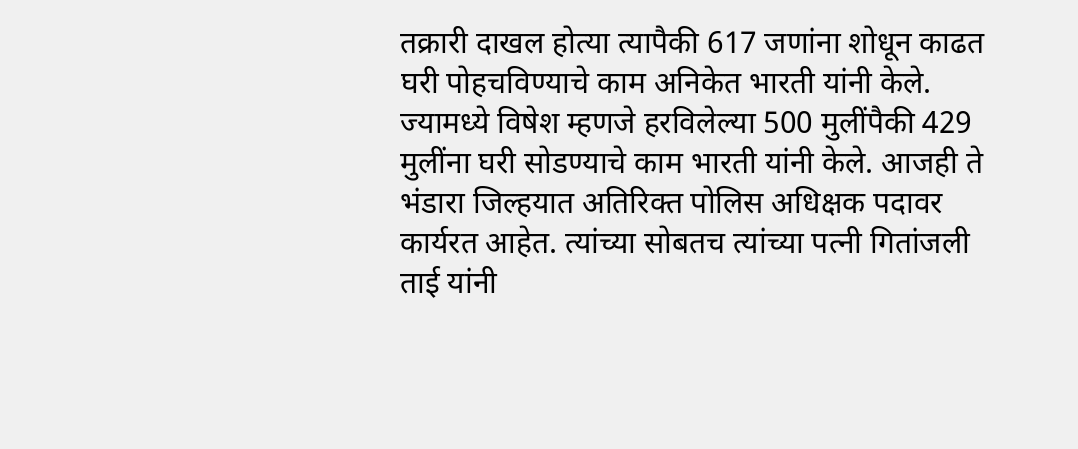तक्रारी दाखल होत्या त्यापैकी 617 जणांना शोधून काढत घरी पोहचविण्याचे काम अनिकेत भारती यांनी केले. ज्यामध्ये विषेश म्हणजे हरविलेल्या 500 मुलींपैकी 429 मुलींना घरी सोडण्याचे काम भारती यांनी केले. आजही ते भंडारा जिल्हयात अतिरिक्त पोलिस अधिक्षक पदावर कार्यरत आहेत. त्यांच्या सोबतच त्यांच्या पत्नी गितांजली ताई यांनी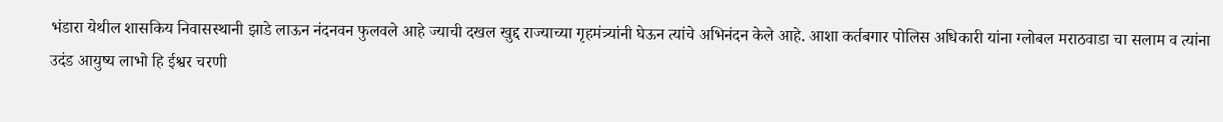भंडारा येथील शासकिय निवासस्थानी झाडे लाऊन नंदनवन फुलवले आहे ज्याची दखल खुद्द राज्याच्या गृहमंत्र्यांनी घेऊन त्यांचे अभिनंदन केले आहे. आशा कर्तबगार पोलिस अधिकारी यांना ग्लोबल मराठवाडा चा सलाम व त्यांना उदंड आयुष्य लाभो हि ईश्वर चरणी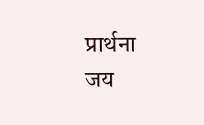प्रार्थना
जय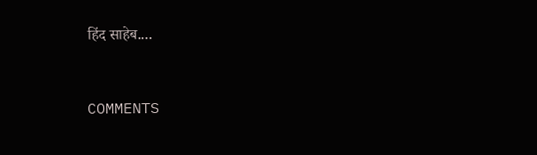हिंद साहेब....



COMMENTS